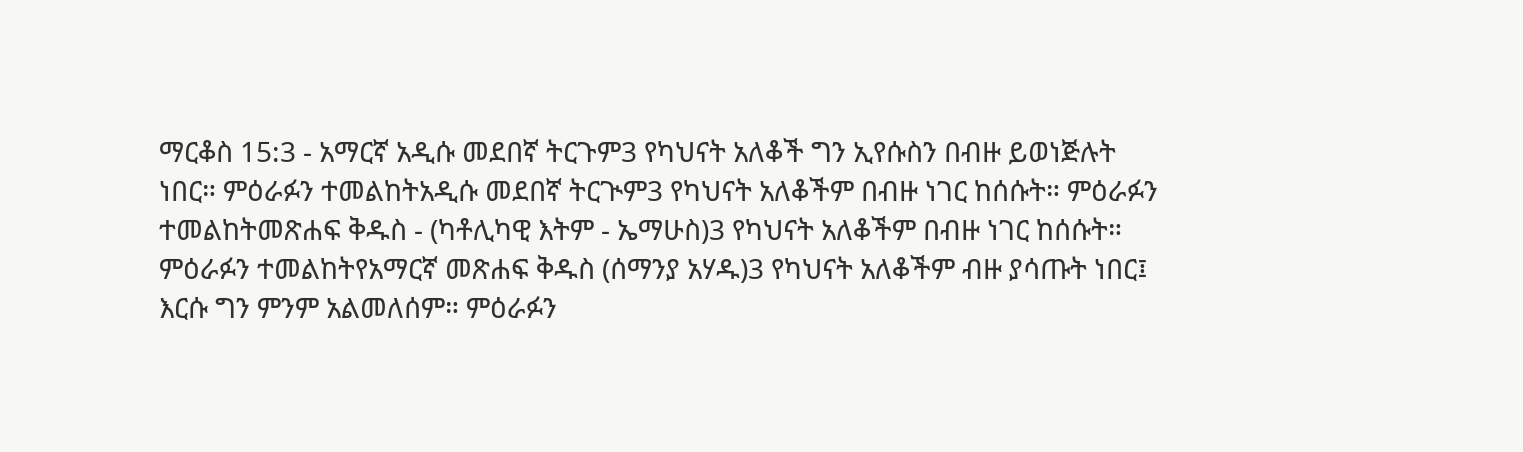ማርቆስ 15:3 - አማርኛ አዲሱ መደበኛ ትርጉም3 የካህናት አለቆች ግን ኢየሱስን በብዙ ይወነጅሉት ነበር። ምዕራፉን ተመልከትአዲሱ መደበኛ ትርጒም3 የካህናት አለቆችም በብዙ ነገር ከሰሱት። ምዕራፉን ተመልከትመጽሐፍ ቅዱስ - (ካቶሊካዊ እትም - ኤማሁስ)3 የካህናት አለቆችም በብዙ ነገር ከሰሱት። ምዕራፉን ተመልከትየአማርኛ መጽሐፍ ቅዱስ (ሰማንያ አሃዱ)3 የካህናት አለቆችም ብዙ ያሳጡት ነበር፤ እርሱ ግን ምንም አልመለሰም። ምዕራፉን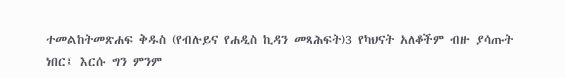ተመልከትመጽሐፍ ቅዱስ (የብሉይና የሐዲስ ኪዳን መጻሕፍት)3 የካህናት አለቆችም ብዙ ያሳጡት ነበር፤ እርሱ ግን ምንም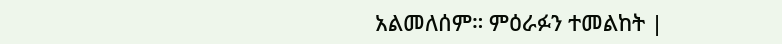አልመለሰም። ምዕራፉን ተመልከት |